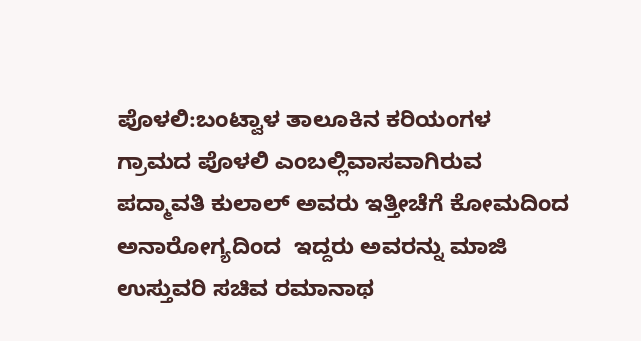ಪೊಳಲಿ:ಬಂಟ್ವಾಳ ತಾಲೂಕಿನ ಕರಿಯಂಗಳ ಗ್ರಾಮದ ಪೊಳಲಿ ಎಂಬಲ್ಲಿವಾಸವಾಗಿರುವ ಪದ್ಮಾವತಿ ಕುಲಾಲ್ ಅವರು ಇತ್ತೀಚೆಗೆ ಕೋಮದಿಂದ ಅನಾರೋಗ್ಯದಿಂದ  ಇದ್ದರು ಅವರನ್ನು ಮಾಜಿ ಉಸ್ತುವರಿ ಸಚಿವ ರಮಾನಾಥ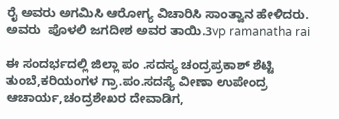ರೈ ಅವರು ಅಗಮಿಸಿ ಆರೋಗ್ಯ ವಿಚಾರಿಸಿ ಸಾಂತ್ವಾನ ಹೇಳಿದರು. ಅವರು  ಪೊಳಲಿ ಜಗದೀಶ ಅವರ ತಾಯಿ.3vp ramanatha rai

ಈ ಸಂದರ್ಭದಲ್ಲಿ ಜಿಲ್ಲಾ ಪಂ .ಸದಸ್ಯ ಚಂದ್ರಪ್ರಕಾಶ್ ಶೆಟ್ಟಿ ತುಂಬೆ,ಕರಿಯಂಗಳ ಗ್ರಾ.ಪಂ.ಸದಸ್ಯೆ ವೀಣಾ ಉಪೇಂದ್ರ ಆಚಾರ್ಯ,ಚಂದ್ರಶೇಖರ ದೇವಾಡಿಗ,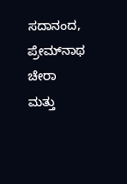ಸದಾನಂದ, ಪ್ರೇಮ್‍ನಾಥ ಚೇರಾ ಮತ್ತು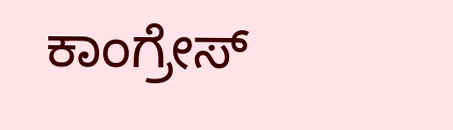ಕಾಂಗ್ರೇಸ್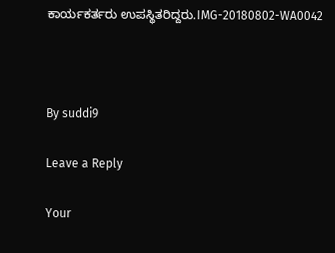ಕಾರ್ಯಕರ್ತರು ಉಪಸ್ಥಿತರಿದ್ದರು.IMG-20180802-WA0042



By suddi9

Leave a Reply

Your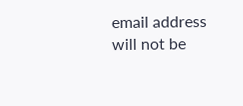email address will not be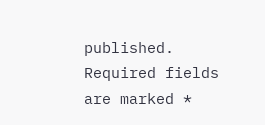published. Required fields are marked *